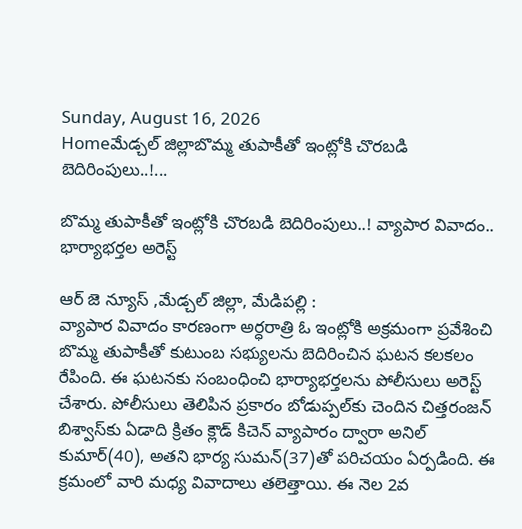Sunday, August 16, 2026
Homeమేడ్చల్ జిల్లాబొమ్మ తుపాకీతో ఇంట్లోకి చొరబడి బెదిరింపులు..!...

బొమ్మ తుపాకీతో ఇంట్లోకి చొరబడి బెదిరింపులు..! వ్యాపార వివాదం.. భార్యాభర్తల అరెస్ట్

ఆర్ జె న్యూస్ ,మేడ్చల్ జిల్లా, మేడిపల్లి :
వ్యాపార వివాదం కారణంగా అర్ధరాత్రి ఓ ఇంట్లోకి అక్రమంగా ప్రవేశించి బొమ్మ తుపాకీతో కుటుంబ సభ్యులను బెదిరించిన ఘటన కలకలం రేపింది. ఈ ఘటనకు సంబంధించి భార్యాభర్తలను పోలీసులు అరెస్ట్ చేశారు. పోలీసులు తెలిపిన ప్రకారం బోడుప్పల్‌కు చెందిన చిత్తరంజన్ బిశ్వాస్‌కు ఏడాది క్రితం క్లౌడ్ కిచెన్ వ్యాపారం ద్వారా అనిల్ కుమార్(40), అతని భార్య సుమన్(37)తో పరిచయం ఏర్పడింది. ఈ క్రమంలో వారి మధ్య వివాదాలు తలెత్తాయి. ఈ నెల 2వ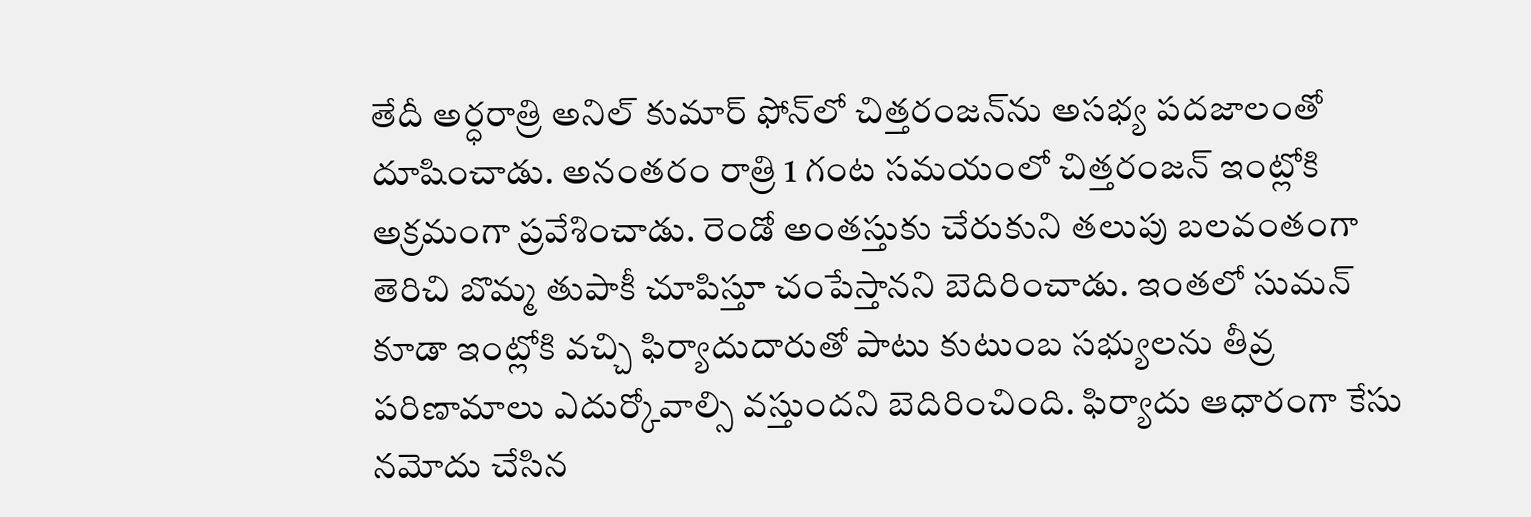తేదీ అర్ధరాత్రి అనిల్ కుమార్ ఫోన్‌లో చిత్తరంజన్‌ను అసభ్య పదజాలంతో దూషించాడు. అనంతరం రాత్రి 1 గంట సమయంలో చిత్తరంజన్ ఇంట్లోకి అక్రమంగా ప్రవేశించాడు. రెండో అంతస్తుకు చేరుకుని తలుపు బలవంతంగా తెరిచి బొమ్మ తుపాకీ చూపిస్తూ చంపేస్తానని బెదిరించాడు. ఇంతలో సుమన్ కూడా ఇంట్లోకి వచ్చి ఫిర్యాదుదారుతో పాటు కుటుంబ సభ్యులను తీవ్ర పరిణామాలు ఎదుర్కోవాల్సి వస్తుందని బెదిరించింది. ఫిర్యాదు ఆధారంగా కేసు నమోదు చేసిన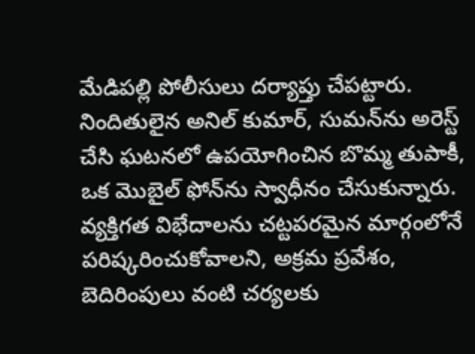మేడిపల్లి పోలీసులు దర్యాప్తు చేపట్టారు. నిందితులైన అనిల్ కుమార్, సుమన్‌ను అరెస్ట్ చేసి ఘటనలో ఉపయోగించిన బొమ్మ తుపాకీ, ఒక మొబైల్ ఫోన్‌ను స్వాధీనం చేసుకున్నారు. వ్యక్తిగత విభేదాలను చట్టపరమైన మార్గంలోనే పరిష్కరించుకోవాలని, అక్రమ ప్రవేశం, బెదిరింపులు వంటి చర్యలకు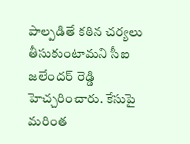పాల్పడితే కఠిన చర్యలు తీసుకుంటామని సీఐ జలేందర్ రెడ్డి హెచ్చరించారు. కేసుపై మరింత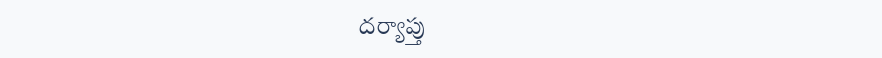దర్యాప్తు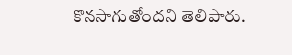కొనసాగుతోందని తెలిపారు.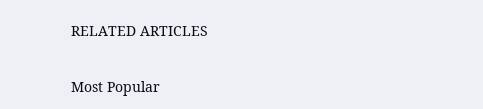RELATED ARTICLES

Most Popular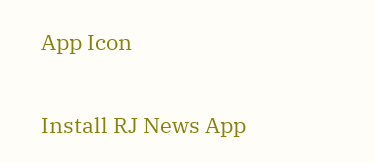App Icon

Install RJ News App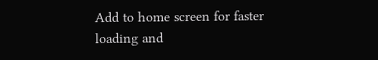Add to home screen for faster loading and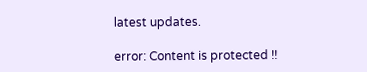latest updates.

error: Content is protected !!